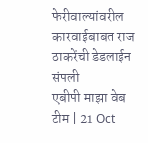फेरीवाल्यांवरील कारवाईबाबत राज ठाकरेंची डेडलाईन संपली
एबीपी माझा वेब टीम | 21 Oct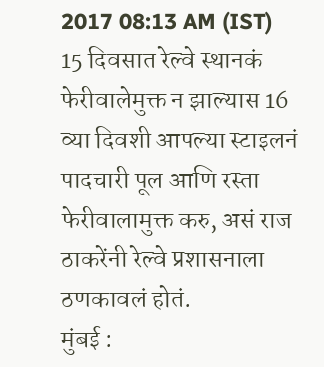2017 08:13 AM (IST)
15 दिवसात रेल्वे स्थानकं फेरीवालेमुक्त न झाल्यास 16 व्या दिवशी आपल्या स्टाइलनं पादचारी पूल आणि रस्ता फेरीवालामुक्त करु, असं राज ठाकरेंनी रेल्वे प्रशासनाला ठणकावलं होतं.
मुंबई :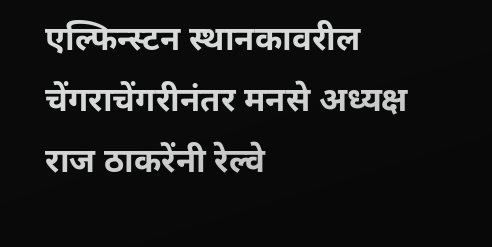एल्फिन्स्टन स्थानकावरील चेंगराचेंगरीनंतर मनसे अध्यक्ष राज ठाकरेंनी रेल्वे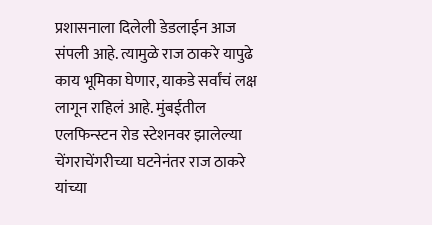प्रशासनाला दिलेली डेडलाईन आज संपली आहे. त्यामुळे राज ठाकरे यापुढे काय भूमिका घेणार, याकडे सर्वांचं लक्ष लागून राहिलं आहे. मुंबईतील एलफिन्स्टन रोड स्टेशनवर झालेल्या चेंगराचेंगरीच्या घटनेनंतर राज ठाकरे यांच्या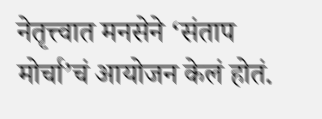नेतृत्त्वात मनसेने ‘संताप मोर्चा’चं आयोजन केलं होतं.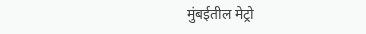मुंबईतील मेट्रो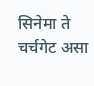सिनेमा ते चर्चगेट असा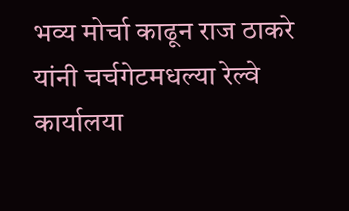भव्य मोर्चा काढून राज ठाकरे यांनी चर्चगेटमधल्या रेल्वे कार्यालया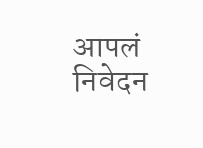आपलं निवेदन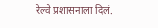रेल्वे प्रशासनाला दिलं.